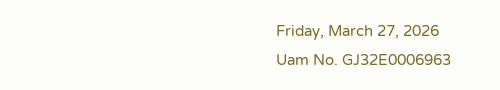Friday, March 27, 2026
Uam No. GJ32E0006963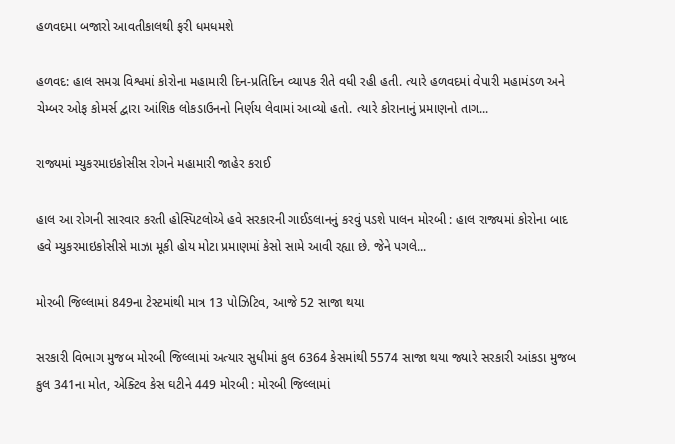હળવદમા બજારો આવતીકાલથી ફરી ધમધમશે

હળવદ: હાલ સમગ્ર વિશ્વમાં કોરોના મહામારી દિન-પ્રતિદિન વ્યાપક રીતે વધી રહી હતી. ત્યારે હળવદમાં વેપારી મહામંડળ અને ચેમ્બર ઓફ કોમર્સ દ્વારા આંશિક લોકડાઉનનો નિર્ણય લેવામાં આવ્યો હતો. ત્યારે કોરાનાનું પ્રમાણનો તાગ...

રાજ્યમાં મ્યુકરમાઇકોસીસ રોગને મહામારી જાહેર કરાઈ

હાલ આ રોગની સારવાર કરતી હોસ્પિટલોએ હવે સરકારની ગાઈડલાનનું કરવું પડશે પાલન મોરબી : હાલ રાજ્યમાં કોરોના બાદ હવે મ્યુકરમાઇકોસીસે માઝા મૂકી હોય મોટા પ્રમાણમાં કેસો સામે આવી રહ્યા છે. જેને પગલે...

મોરબી જિલ્લામાં 849ના ટેસ્ટમાંથી માત્ર 13 પોઝિટિવ, આજે 52 સાજા થયા

સરકારી વિભાગ મુજબ મોરબી જિલ્લામાં અત્યાર સુધીમાં કુલ 6364 કેસમાંથી 5574 સાજા થયા જ્યારે સરકારી આંકડા મુજબ કુલ 341ના મોત, એક્ટિવ કેસ ઘટીને 449 મોરબી : મોરબી જિલ્લામાં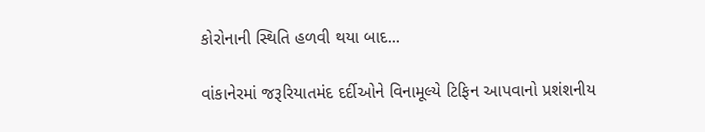કોરોનાની સ્થિતિ હળવી થયા બાદ...

વાંકાનેરમાં જરૂરિયાતમંદ દર્દીઓને વિનામૂલ્યે ટિફિન આપવાનો પ્રશંશનીય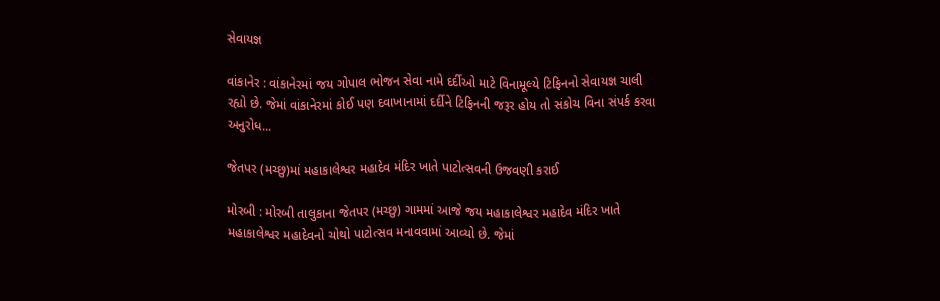સેવાયજ્ઞ

વાંકાનેર : વાંકાનેરમાં જય ગોપાલ ભોજન સેવા નામે દર્દીઓ માટે વિનામૂલ્યે ટિફિનનો સેવાયજ્ઞ ચાલી રહ્યો છે. જેમાં વાંકાનેરમાં કોઈ પણ દવાખાનામાં દર્દીને ટિફિનની જરૂર હોય તો સંકોચ વિના સંપર્ક કરવા અનુરોધ...

જેતપર (મચ્છુ)માં મહાકાલેશ્વર મહાદેવ મંદિર ખાતે પાટોત્સવની ઉજવણી કરાઈ

મોરબી : મોરબી તાલુકાના જેતપર (મચ્છુ) ગામમાં આજે જય મહાકાલેશ્વર મહાદેવ મંદિર ખાતે મહાકાલેશ્વર મહાદેવનો ચોથો પાટોત્સવ મનાવવામાં આવ્યો છે. જેમાં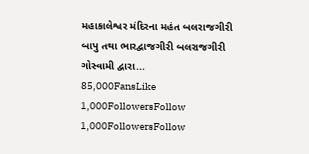મહાકાલેશ્વર મંદિરના મહંત બલરાજગીરી બાપુ તથા ભારદ્વાજગીરી બલરાજગીરી ગોસ્વામી દ્વારા...
85,000FansLike
1,000FollowersFollow
1,000FollowersFollow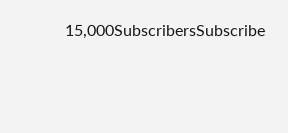15,000SubscribersSubscribe